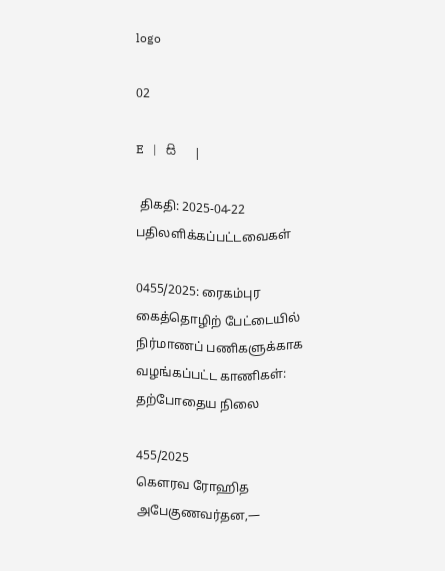logo

02

E   |   සි   |

 திகதி: 2025-04-22   பதிலளிக்கப்பட்டவைகள்

0455/2025: ரைகம்புர கைத்தொழிற் பேட்டையில் நிர்மாணப் பணிகளுக்காக வழங்கப்பட்ட காணிகள்: தற்போதைய நிலை

455/2025
கௌரவ ரோஹித அபேகுணவர்தன,—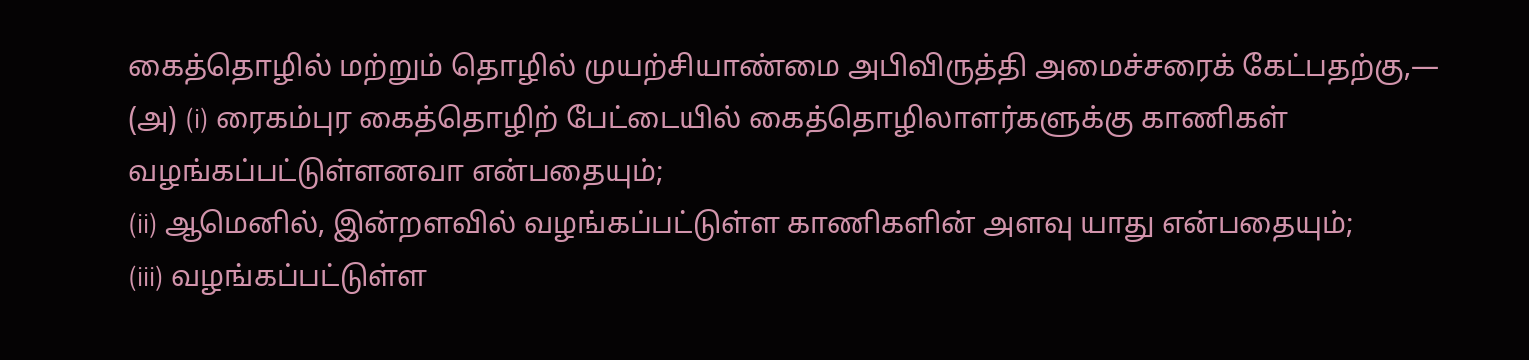கைத்தொழில் மற்றும் தொழில் முயற்சியாண்மை அபிவிருத்தி அமைச்சரைக் கேட்பதற்கு,—
(அ) (i) ரைகம்புர கைத்தொழிற் பேட்டையில் கைத்தொழிலாளர்களுக்கு காணிகள் வழங்கப்பட்டுள்ளனவா என்பதையும்;
(ii) ஆமெனில், இன்றளவில் வழங்கப்பட்டுள்ள காணிகளின் அளவு யாது என்பதையும்;
(iii) வழங்கப்பட்டுள்ள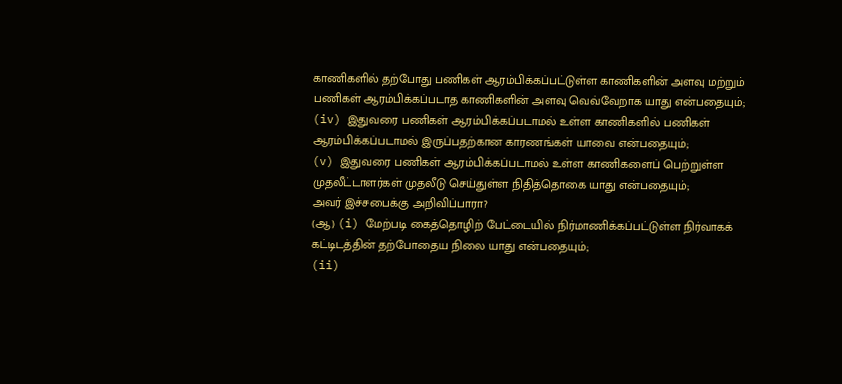காணிகளில் தற்போது பணிகள் ஆரம்பிக்கப்பட்டுள்ள காணிகளின் அளவு மற்றும் பணிகள் ஆரம்பிக்கப்படாத காணிகளின் அளவு வெவ்வேறாக யாது என்பதையும்;
(iv) இதுவரை பணிகள் ஆரம்பிக்கப்படாமல் உள்ள காணிகளில் பணிகள் ஆரம்பிக்கப்படாமல் இருப்பதற்கான காரணங்கள் யாவை என்பதையும்;
(v) இதுவரை பணிகள் ஆரம்பிக்கப்படாமல் உள்ள காணிகளைப் பெற்றுள்ள முதலீட்டாளர்கள் முதலீடு செய்துள்ள நிதித்தொகை யாது என்பதையும்;
அவர் இச்சபைக்கு அறிவிப்பாரா?
(ஆ) (i) மேற்படி கைத்தொழிற் பேட்டையில் நிர்மாணிக்கப்பட்டுள்ள நிர்வாகக் கட்டிடத்தின் தற்போதைய நிலை யாது என்பதையும்;
(ii)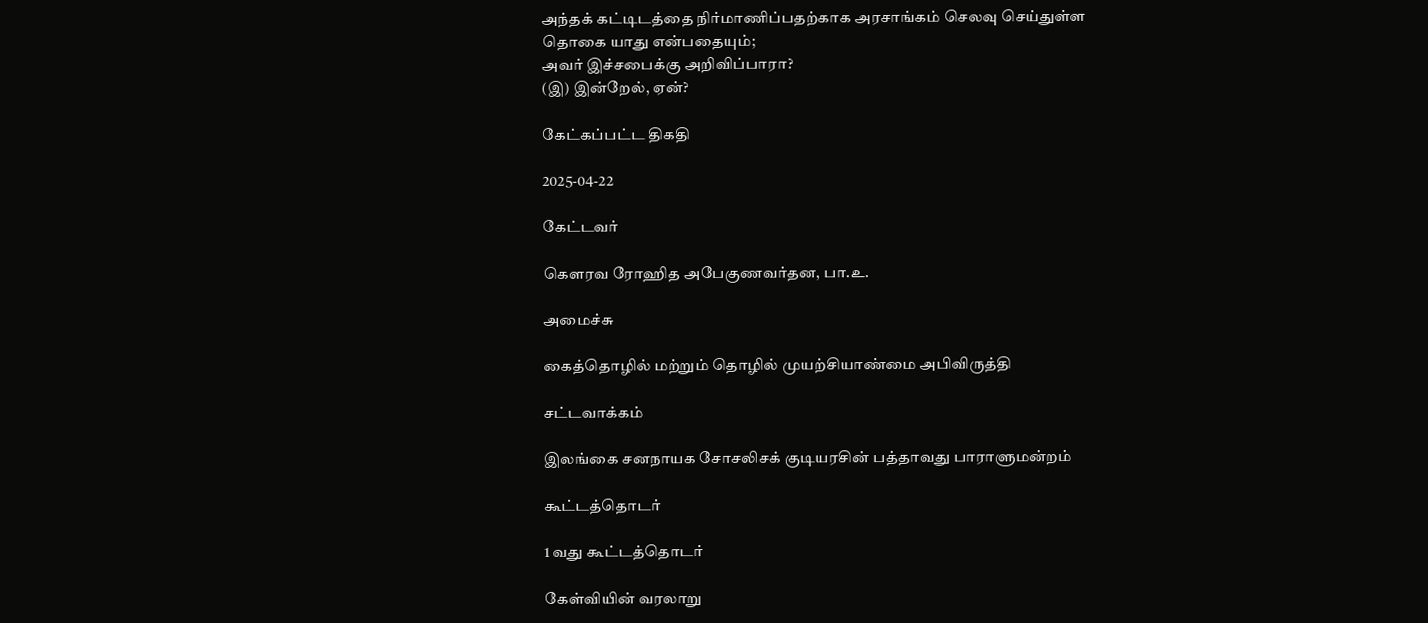அந்தக் கட்டிடத்தை நிர்மாணிப்பதற்காக அரசாங்கம் செலவு செய்துள்ள தொகை யாது என்பதையும்;
அவர் இச்சபைக்கு அறிவிப்பாரா?
(இ) இன்றேல், ஏன்?

கேட்கப்பட்ட திகதி

2025-04-22

கேட்டவர்

கௌரவ ரோஹித அபேகுணவர்தன, பா.உ.

அமைச்சு

கைத்தொழில் மற்றும் தொழில் முயற்சியாண்மை அபிவிருத்தி

சட்டவாக்கம்

இலங்கை சனநாயக சோசலிசக் குடியரசின் பத்தாவது பாராளுமன்றம்

கூட்டத்தொடர்

1 வது கூட்டத்தொடர்

கேள்வியின் வரலாறு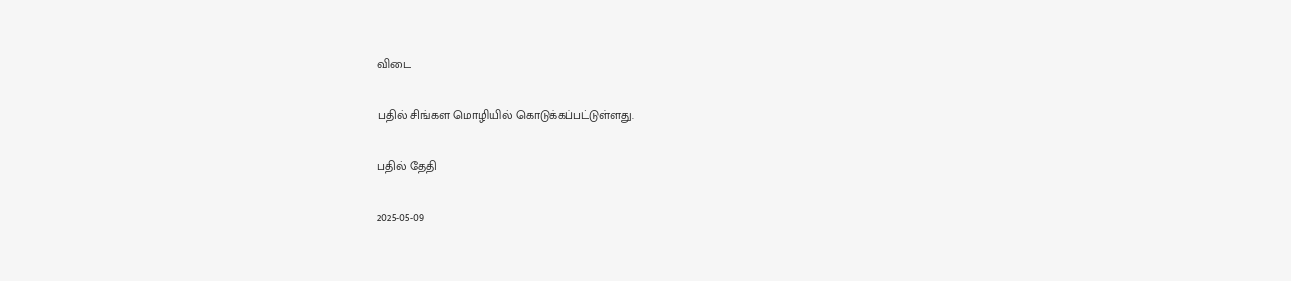விடை

பதில் சிங்கள மொழியில் கொடுக்கப்பட்டுள்ளது.

பதில் தேதி

2025-05-09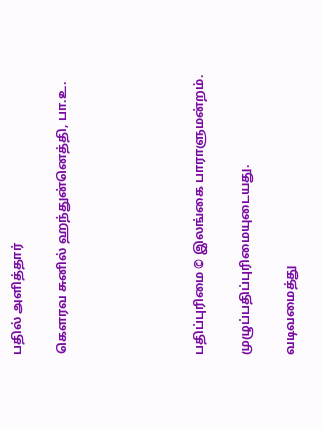பதில் அளித்தார்

கௌரவ சுனில் ஹந்துன்னெத்தி, பா.உ.





பதிப்புரிமை © இலங்கை பாராளுமன்றம்.

முழுப்பதிப்புரிமையுடையது.

வடிவமைத்து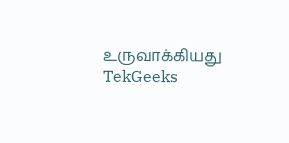உருவாக்கியது  TekGeeks